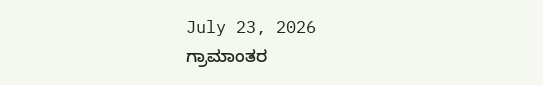July 23, 2026
ಗ್ರಾಮಾಂತರ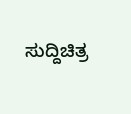ಸುದ್ದಿಚಿತ್ರ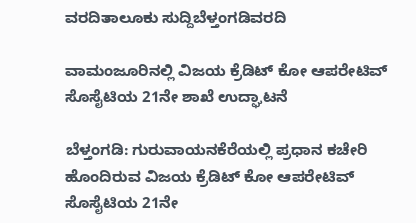ವರದಿತಾಲೂಕು ಸುದ್ದಿಬೆಳ್ತಂಗಡಿವರದಿ

ವಾಮಂಜೂರಿನಲ್ಲಿ ವಿಜಯ ಕ್ರೆಡಿಟ್ ಕೋ ಆಪರೇಟಿವ್‌ ಸೊಸೈಟಿಯ 21ನೇ ಶಾಖೆ ಉದ್ಘಾಟನೆ

ಬೆಳ್ತಂಗಡಿ: ಗುರುವಾಯನಕೆರೆಯಲ್ಲಿ ಪ್ರಧಾನ ಕಚೇರಿ ಹೊಂದಿರುವ ವಿಜಯ ಕ್ರೆಡಿಟ್ ಕೋ ಆಪರೇಟಿವ್ ಸೊಸೈಟಿಯ 21ನೇ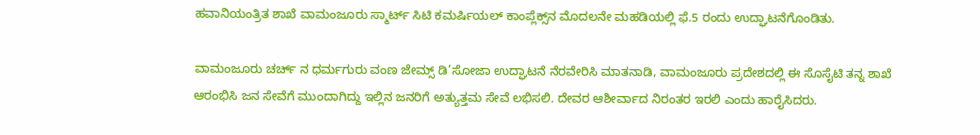ಹವಾನಿಯಂತ್ರಿತ ಶಾಖೆ ವಾಮಂಜೂರು ಸ್ಮಾರ್ಟ್ ಸಿಟಿ ಕಮರ್ಷಿಯಲ್ ಕಾಂಪ್ಲೆಕ್ಸ್‌ನ ಮೊದಲನೇ ಮಹಡಿಯಲ್ಲಿ ಫೆ.5 ರಂದು ಉದ್ಘಾಟನೆಗೊಂಡಿತು.

ವಾಮಂಜೂರು ಚರ್ಚ್ ನ ಧರ್ಮಗುರು ವಂಣ ಜೇಮ್ಸ್ ಡಿ’ಸೋಜಾ ಉದ್ಘಾಟನೆ ನೆರವೇರಿಸಿ ಮಾತನಾಡಿ, ವಾಮಂಜೂರು ಪ್ರದೇಶದಲ್ಲಿ ಈ ಸೊಸೈಟಿ ತನ್ನ ಶಾಖೆ ಆರಂಭಿಸಿ ಜನ ಸೇವೆಗೆ ಮುಂದಾಗಿದ್ದು ಇಲ್ಲಿನ ಜನರಿಗೆ ಅತ್ಯುತ್ತಮ ಸೇವೆ ಲಭಿಸಲಿ. ದೇವರ ಆಶೀರ್ವಾದ ನಿರಂತರ ಇರಲಿ ಎಂದು ಹಾರೈಸಿದರು.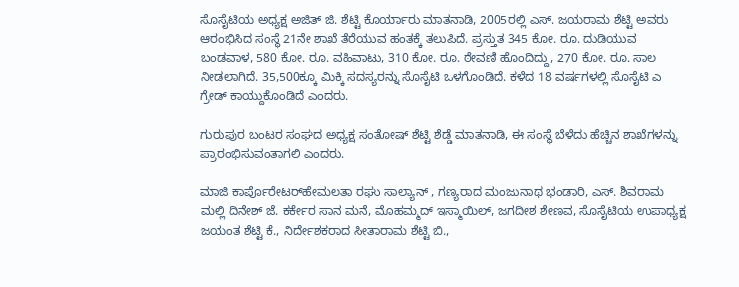ಸೊಸೈಟಿಯ ಅಧ್ಯಕ್ಷ ಅಜಿತ್ ಜಿ. ಶೆಟ್ಟಿ ಕೊರ್ಯಾರು ಮಾತನಾಡಿ, 2005ರಲ್ಲಿ ಎಸ್. ಜಯರಾಮ ಶೆಟ್ಟಿ ಅವರು ಆರಂಭಿಸಿದ ಸಂಸ್ಥೆ 21ನೇ ಶಾಖೆ ತೆರೆಯುವ ಹಂತಕ್ಕೆ ತಲುಪಿದೆ. ಪ್ರಸ್ತುತ 345 ಕೋ. ರೂ. ದುಡಿಯುವ ಬಂಡವಾಳ, 580 ಕೋ. ರೂ. ವಹಿವಾಟು, 310 ಕೋ. ರೂ. ಠೇವಣಿ ಹೊಂದಿದ್ದು, 270 ಕೋ. ರೂ. ಸಾಲ ನೀಡಲಾಗಿದೆ. 35,500ಕ್ಕೂ ಮಿಕ್ಕಿ ಸದಸ್ಯರನ್ನು ಸೊಸೈಟಿ ಒಳಗೊಂಡಿದೆ. ಕಳೆದ 18 ವರ್ಷಗಳಲ್ಲಿ ಸೊಸೈಟಿ ಎ ಗ್ರೇಡ್ ಕಾಯ್ದುಕೊಂಡಿದೆ ಎಂದರು.

ಗುರುಪುರ ಬಂಟರ ಸಂಘದ ಅಧ್ಯಕ್ಷ ಸಂತೋಷ್ ಶೆಟ್ಟಿ ಶೆಡ್ಡೆ ಮಾತನಾಡಿ, ಈ ಸಂಸ್ಥೆ ಬೆಳೆದು ಹೆಚ್ಚಿನ ಶಾಖೆಗಳನ್ನು ಪ್ರಾರಂಭಿಸುವಂತಾಗಲಿ ಎಂದರು.

ಮಾಜಿ ಕಾರ್ಪೊರೇಟರ್‌ಹೇಮಲತಾ ರಘು ಸಾಲ್ಯಾನ್ , ಗಣ್ಯರಾದ ಮಂಜುನಾಥ ಭಂಡಾರಿ, ಎಸ್. ಶಿವರಾಮ ಮಲ್ಲಿ ದಿನೇಶ್ ಜೆ. ಕರ್ಕೇರ ಸಾನ ಮನೆ, ಮೊಹಮ್ಮದ್ ಇಸ್ಮಾಯಿಲ್, ಜಗದೀಶ ಶೇಣವ, ಸೊಸೈಟಿಯ ಉಪಾಧ್ಯಕ್ಷ ಜಯಂತ ಶೆಟ್ಟಿ ಕೆ., ನಿರ್ದೇಶಕರಾದ ಸೀತಾರಾಮ ಶೆಟ್ಟಿ ಬಿ.,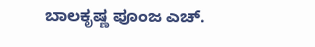ಬಾಲಕೃಷ್ಣ ಪೂಂಜ ಎಚ್.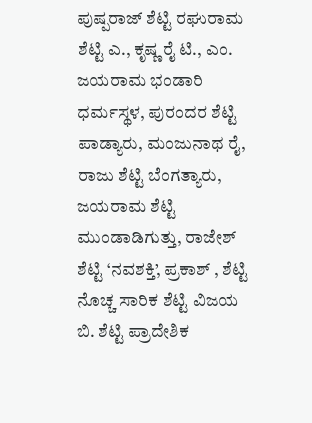ಪುಷ್ಪರಾಜ್ ಶೆಟ್ಟಿ ರಘುರಾಮ ಶೆಟ್ಟಿ ಎ., ಕೃಷ್ಣ ರೈ ಟಿ., ಎಂ. ಜಯರಾಮ ಭಂಡಾರಿ ಧರ್ಮಸ್ಥಳ, ಪುರಂದರ ಶೆಟ್ಟಿ ಪಾಡ್ಯಾರು, ಮಂಜುನಾಥ ರೈ, ರಾಜು ಶೆಟ್ಟಿ ಬೆಂಗತ್ಯಾರು, ಜಯರಾಮ ಶೆಟ್ಟಿ ಮುಂಡಾಡಿಗುತ್ತು, ರಾಜೇಶ್ ಶೆಟ್ಟಿ ‘ನವಶಕ್ತಿ’, ಪ್ರಕಾಶ್ , ಶೆಟ್ಟಿ ನೊಚ್ಚ ಸಾರಿಕ ಶೆಟ್ಟಿ ವಿಜಯ ಬಿ. ಶೆಟ್ಟಿ ಪ್ರಾದೇಶಿಕ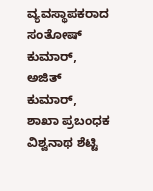ವ್ಯವಸ್ಥಾಪಕರಾದ ಸಂತೋಷ್ ಕುಮಾರ್, ಅಜಿತ್ ಕುಮಾರ್, ಶಾಖಾ ಪ್ರಬಂಧಕ ವಿಶ್ವನಾಥ ಶೆಟ್ಟಿ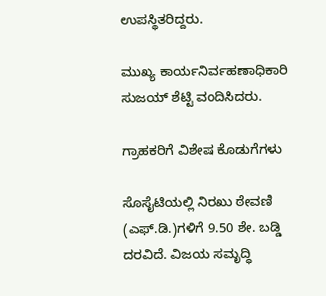ಉಪಸ್ಥಿತರಿದ್ದರು.

ಮುಖ್ಯ ಕಾರ್ಯನಿರ್ವಹಣಾಧಿಕಾರಿ ಸುಜಯ್ ಶೆಟ್ಟಿ ವಂದಿಸಿದರು.

ಗ್ರಾಹಕರಿಗೆ ವಿಶೇಷ ಕೊಡುಗೆಗಳು

ಸೊಸೈಟಿಯಲ್ಲಿ ನಿರಖು ಠೇವಣಿ (ಎಫ್.ಡಿ.)ಗಳಿಗೆ 9.50 ಶೇ. ಬಡ್ಡಿ ದರವಿದೆ. ವಿಜಯ ಸಮೃದ್ಧಿ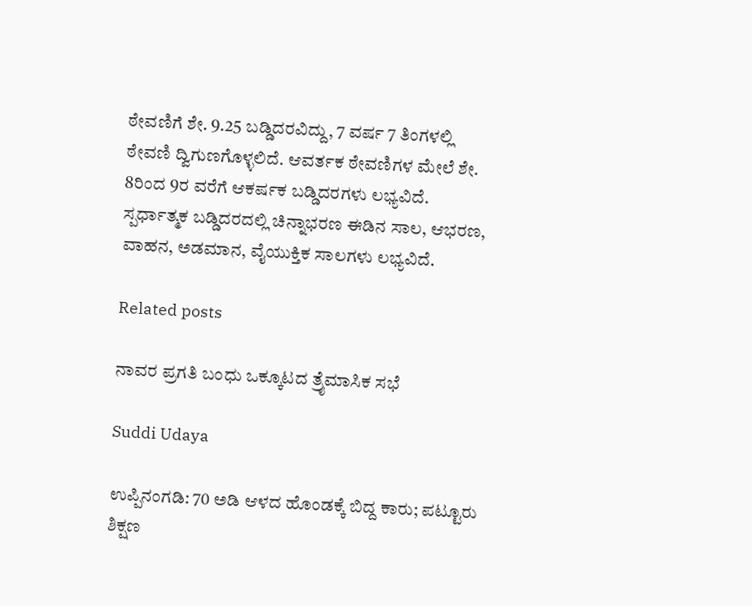ಠೇವಣಿಗೆ ಶೇ. 9.25 ಬಡ್ಡಿದರವಿದ್ದು, 7 ವರ್ಷ 7 ತಿಂಗಳಲ್ಲಿ ಠೇವಣಿ ದ್ವಿಗುಣಗೊಳ್ಳಲಿದೆ. ಆವರ್ತಕ ಠೇವಣಿಗಳ ಮೇಲೆ ಶೇ. 8ರಿಂದ 9ರ ವರೆಗೆ ಆಕರ್ಷಕ ಬಡ್ಡಿದರಗಳು ಲಭ್ಯವಿದೆ. ಸ್ಪರ್ಧಾತ್ಮಕ ಬಡ್ಡಿದರದಲ್ಲಿ ಚಿನ್ನಾಭರಣ ಈಡಿನ ಸಾಲ, ಆಭರಣ, ವಾಹನ, ಅಡಮಾನ, ವೈಯುಕ್ತಿಕ ಸಾಲಗಳು ಲಭ್ಯವಿದೆ.

Related posts

ನಾವರ ಪ್ರಗತಿ ಬಂಧು ಒಕ್ಕೂಟದ ತ್ರೈಮಾಸಿಕ ಸಭೆ

Suddi Udaya

ಉಪ್ಪಿನಂಗಡಿ: 70 ಅಡಿ ಆಳದ ಹೊಂಡಕ್ಕೆ ಬಿದ್ದ ಕಾರು; ಪಟ್ಟೂರು ಶಿಕ್ಷಣ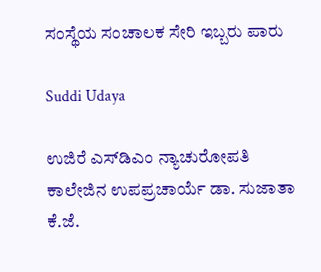ಸಂಸ್ಥೆಯ ಸಂಚಾಲಕ ಸೇರಿ ಇಬ್ಬರು ಪಾರು

Suddi Udaya

ಉಜಿರೆ ಎಸ್‌ಡಿಎಂ ನ್ಯಾಚುರೋಪತಿ ಕಾಲೇಜಿನ ಉಪಪ್ರಚಾರ್ಯೆ ಡಾ. ಸುಜಾತಾ ಕೆ.ಜೆ.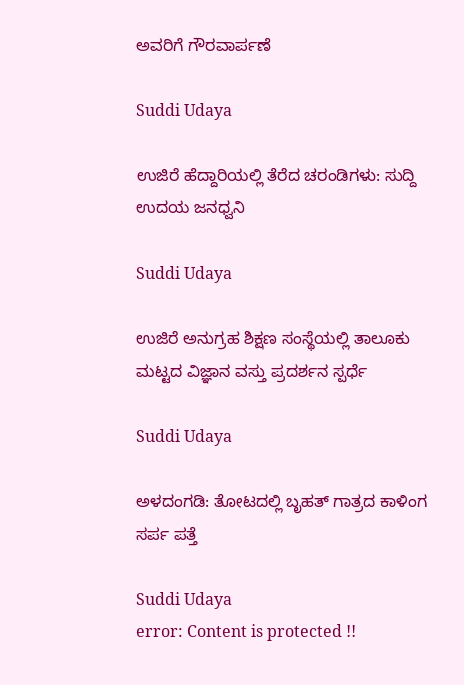ಅವರಿಗೆ ಗೌರವಾರ್ಪಣೆ

Suddi Udaya

ಉಜಿರೆ ಹೆದ್ದಾರಿಯಲ್ಲಿ ತೆರೆದ ಚರಂಡಿಗಳು: ಸುದ್ದಿ ಉದಯ ಜನಧ್ವನಿ

Suddi Udaya

ಉಜಿರೆ ಅನುಗ್ರಹ ಶಿಕ್ಷಣ ಸಂಸ್ಥೆಯಲ್ಲಿ ತಾಲೂಕು ಮಟ್ಟದ ವಿಜ್ಞಾನ ವಸ್ತು ಪ್ರದರ್ಶನ ಸ್ಪರ್ಧೆ

Suddi Udaya

ಅಳದಂಗಡಿ: ತೋಟದಲ್ಲಿ ಬೃಹತ್‌ ಗಾತ್ರದ ಕಾಳಿಂಗ ಸರ್ಪ ಪತ್ತೆ

Suddi Udaya
error: Content is protected !!